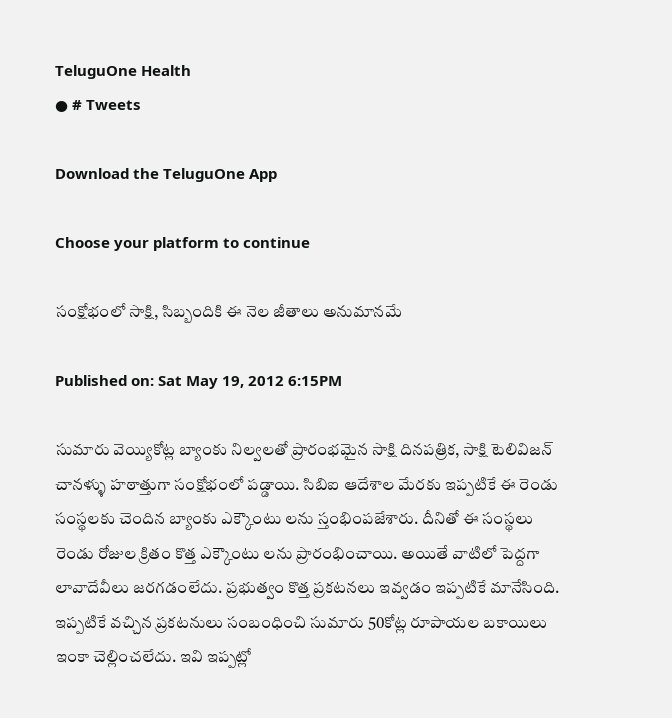TeluguOne Health
● # Tweets

Download the TeluguOne App

Choose your platform to continue

సంక్షోభంలో సాక్షి, సిబ్బందికి ఈ నెల జీతాలు అనుమానమే

Published on: Sat May 19, 2012 6:15PM

సుమారు వెయ్యికోట్ల బ్యాంకు నిల్వలతో ప్రారంభమైన సాక్షి దినపత్రిక, సాక్షి టెలివిజన్ చానళ్ళు హఠాత్తుగా సంక్షోభంలో పడ్డాయి. సిబిఐ ఆదేశాల మేరకు ఇప్పటికే ఈ రెండు సంస్థలకు చెందిన బ్యాంకు ఎక్కౌంటు లను స్తంభింపజేశారు. దీనితో ఈ సంస్థలు రెండు రోజుల క్రితం కొత్త ఎక్కౌంటు లను ప్రారంభించాయి. అయితే వాటిలో పెద్దగా లావాదేవీలు జరగడంలేదు. ప్రభుత్వం కొత్త ప్రకటనలు ఇవ్వడం ఇప్పటికే మానేసింది. ఇప్పటికే వచ్చిన ప్రకటనులు సంబంధించి సుమారు 50కోట్ల రూపాయల బకాయిలు ఇంకా చెల్లించలేదు. ఇవి ఇప్పట్లో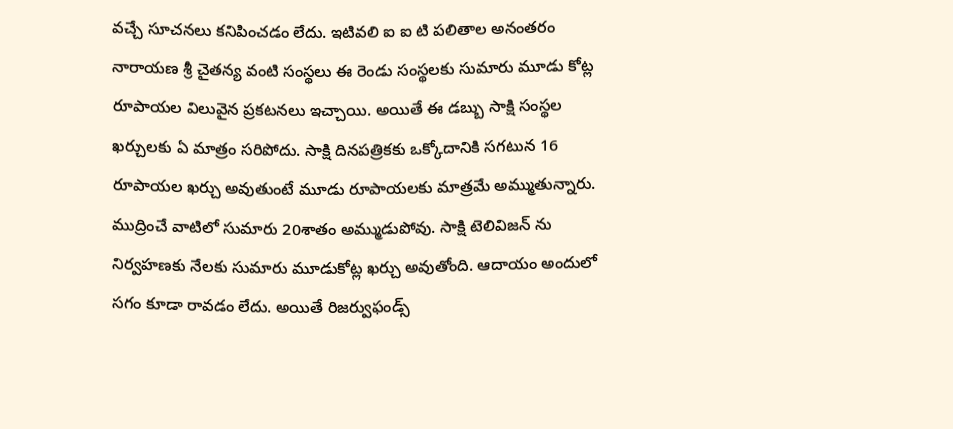వచ్చే సూచనలు కనిపించడం లేదు. ఇటివలి ఐ ఐ టి పలితాల అనంతరం నారాయణ శ్రీ చైతన్య వంటి సంస్థలు ఈ రెండు సంస్థలకు సుమారు మూడు కోట్ల రూపాయల విలువైన ప్రకటనలు ఇచ్చాయి. అయితే ఈ డబ్బు సాక్షి సంస్థల ఖర్చులకు ఏ మాత్రం సరిపోదు. సాక్షి దినపత్రికకు ఒక్కోదానికి సగటున 16 రూపాయల ఖర్చు అవుతుంటే మూడు రూపాయలకు మాత్రమే అమ్ముతున్నారు. ముద్రించే వాటిలో సుమారు 20శాతం అమ్ముడుపోవు. సాక్షి టెలివిజన్ ను నిర్వహణకు నేలకు సుమారు మూడుకోట్ల ఖర్చు అవుతోంది. ఆదాయం అందులో సగం కూడా రావడం లేదు. అయితే రిజర్వుఫండ్స్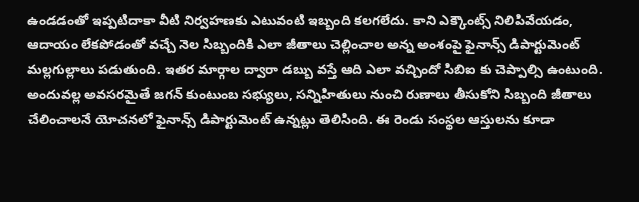ఉండడంతో ఇప్పటిదాకా వీటి నిర్వహణకు ఎటువంటి ఇబ్బంది కలగలేదు. కాని ఎక్కౌంట్స్ నిలిపివేయడం, ఆదాయం లేకపోడంతో వచ్చే నెల సిబ్బందికి ఎలా జీతాలు చెల్లించాల అన్న అంశంపై ఫైనాన్స్ డిపార్టుమెంట్ మల్లగుల్లాలు పడుతుంది. ఇతర మార్గాల ద్వారా డబ్బు వస్తే ఆది ఎలా వచ్చిందో సిబిఐ కు చెప్పాల్సి ఉంటుంది. అందువల్ల అవసరమైతే జగన్ కుంటుంబ సభ్యులు, సన్నిహితులు నుంచి రుణాలు తీసుకోని సిబ్బంది జీతాలు చేలించాలనే యోచనలో ఫైనాన్స్ డిపార్టుమెంట్ ఉన్నట్లు తెలిసింది. ఈ రెండు సంస్థల ఆస్తులను కూడా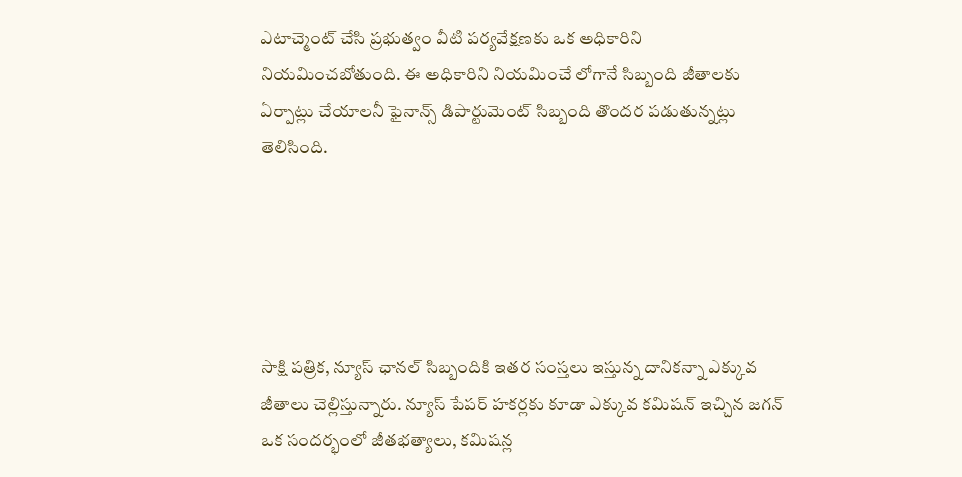ఎటాచ్మెంట్ చేసి ప్రభుత్వం వీటి పర్యవేక్షణకు ఒక అధికారిని నియమించబోతుంది. ఈ అధికారిని నియమించే లోగానే సిబ్బంది జీతాలకు ఏర్పాట్లు చేయాలనీ ఫైనాన్స్ డిపార్టుమెంట్ సిబ్బంది తొందర పడుతున్నట్లు తెలిసింది.





సాక్షి పత్రిక, న్యూస్ ఛానల్ సిబ్బందికి ఇతర సంస్తలు ఇస్తున్న దానికన్నా ఎక్కువ జీతాలు చెల్లిస్తున్నారు. న్యూస్ పేపర్ హకర్లకు కూడా ఎక్కువ కమిషన్ ఇచ్చిన జగన్ ఒక సందర్భంలో జీతభత్యాలు, కమిషన్ల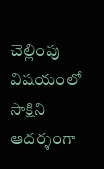చెల్లింపు విషయంలో సాక్షిని ఆదర్శంగా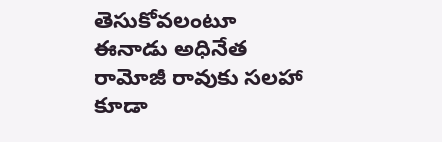తెసుకోవలంటూ ఈనాడు అధినేత రామోజీ రావుకు సలహా కూడా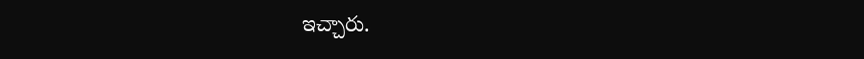ఇచ్చారు.